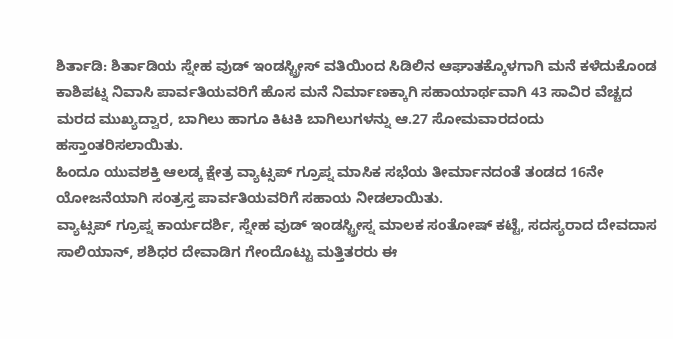ಶಿರ್ತಾಡಿ: ಶಿರ್ತಾಡಿಯ ಸ್ನೇಹ ವುಡ್ ಇಂಡಸ್ಟ್ರೀಸ್ ವತಿಯಿಂದ ಸಿಡಿಲಿನ ಆಘಾತಕ್ಕೊಳಗಾಗಿ ಮನೆ ಕಳೆದುಕೊಂಡ ಕಾಶಿಪಟ್ನ ನಿವಾಸಿ ಪಾರ್ವತಿಯವರಿಗೆ ಹೊಸ ಮನೆ ನಿರ್ಮಾಣಕ್ಕಾಗಿ ಸಹಾಯಾರ್ಥವಾಗಿ 43 ಸಾವಿರ ವೆಚ್ಚದ ಮರದ ಮುಖ್ಯದ್ವಾರ, ಬಾಗಿಲು ಹಾಗೂ ಕಿಟಕಿ ಬಾಗಿಲುಗಳನ್ನು ಆ.27 ಸೋಮವಾರದಂದು ಹಸ್ತಾಂತರಿಸಲಾಯಿತು.
ಹಿಂದೂ ಯುವಶಕ್ತಿ ಆಲಡ್ಕ ಕ್ಷೇತ್ರ ವ್ಯಾಟ್ಸಪ್ ಗ್ರೂಪ್ನ ಮಾಸಿಕ ಸಭೆಯ ತೀರ್ಮಾನದಂತೆ ತಂಡದ 16ನೇ ಯೋಜನೆಯಾಗಿ ಸಂತ್ರಸ್ತ ಪಾರ್ವತಿಯವರಿಗೆ ಸಹಾಯ ನೀಡಲಾಯಿತು.
ವ್ಯಾಟ್ಸಪ್ ಗ್ರೂಪ್ನ ಕಾರ್ಯದರ್ಶಿ, ಸ್ನೇಹ ವುಡ್ ಇಂಡಸ್ಟ್ರೀಸ್ನ ಮಾಲಕ ಸಂತೋಷ್ ಕಟ್ಟೆ, ಸದಸ್ಯರಾದ ದೇವದಾಸ ಸಾಲಿಯಾನ್, ಶಶಿಧರ ದೇವಾಡಿಗ ಗೇಂದೊಟ್ಟು ಮತ್ತಿತರರು ಈ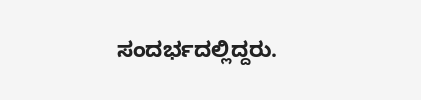ಸಂದರ್ಭದಲ್ಲಿದ್ದರು.